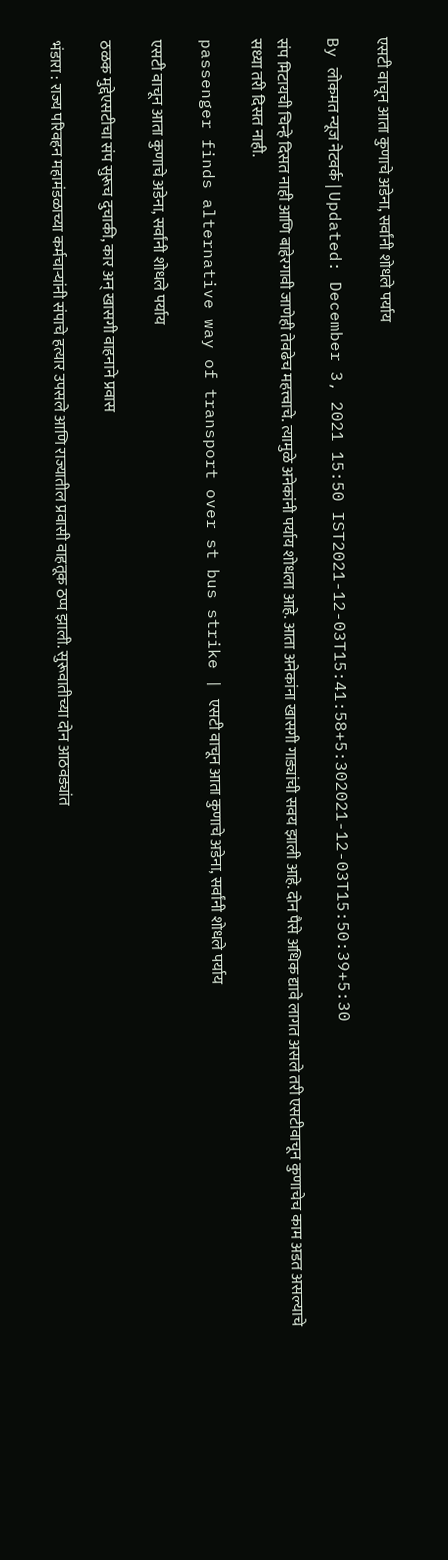एसटी वाचून आता कुणाचे अडेना, सर्वांनी शोधले पर्याय

By लोकमत न्यूज नेटवर्क | Updated: December 3, 2021 15:50 IST2021-12-03T15:41:58+5:302021-12-03T15:50:39+5:30

संप मिटायची चिन्हे दिसत नाही आणि बाहेरगावी जाणेही तेवढेच महत्त्वाचे. त्यामुळे अनेकांनी पर्याय शोधला आहे. आता अनेकांना खासगी गाड्यांची सवय झाली आहे. दोन पैसे अधिक द्यावे लागत असले तरी एसटीवाचून कुणाचेच काम अडत असल्याचे सध्या तरी दिसत नाही.

passenger finds alternative way of transport over st bus strike | एसटी वाचून आता कुणाचे अडेना, सर्वांनी शोधले पर्याय

एसटी वाचून आता कुणाचे अडेना, सर्वांनी शोधले पर्याय

ठळक मुद्देएसटीचा संप सुरूच दुचाकी, कार अन् खासगी वाहनाने प्रवास

भंडारा : राज्य परिवहन महामंडळाच्या कर्मचाऱ्यांनी संपाचे हत्यार उपसले आणि राज्यातील प्रवासी वाहतूक ठप्प झाली. सुरूवातीच्या दोन आठवड्यांत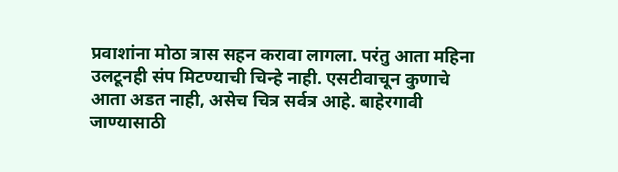प्रवाशांना मोठा त्रास सहन करावा लागला. परंतु आता महिना उलटूनही संप मिटण्याची चिन्हे नाही. एसटीवाचून कुणाचे आता अडत नाही, असेच चित्र सर्वत्र आहे. बाहेरगावी जाण्यासाठी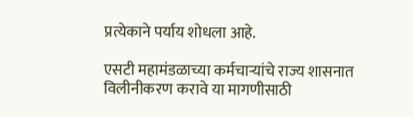प्रत्येकाने पर्याय शोधला आहे.

एसटी महामंडळाच्या कर्मचाऱ्यांचे राज्य शासनात विलीनीकरण करावे या मागणीसाठी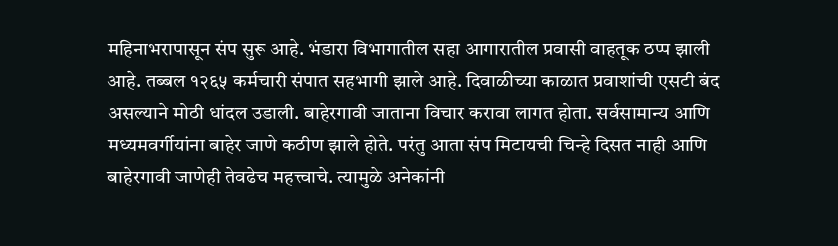महिनाभरापासून संप सुरू आहे. भंडारा विभागातील सहा आगारातील प्रवासी वाहतूक ठप्प झाली आहे. तब्बल १२६५ कर्मचारी संपात सहभागी झाले आहे. दिवाळीच्या काळात प्रवाशांची एसटी बंद असल्याने मोठी धांदल उडाली. बाहेरगावी जाताना विचार करावा लागत होता. सर्वसामान्य आणि मध्यमवर्गीयांना बाहेर जाणे कठीण झाले होते. परंतु आता संप मिटायची चिन्हे दिसत नाही आणि बाहेरगावी जाणेही तेवढेच महत्त्वाचे. त्यामुळे अनेकांनी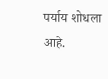पर्याय शोधला आहे.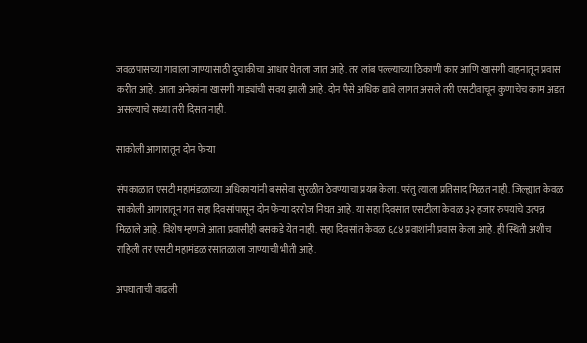जवळपासच्या गावाला जाण्यासाठी दुचाकीचा आधार घेतला जात आहे. तर लांब पल्ल्याच्या ठिकाणी कार आणि खासगी वाहनातून प्रवास करीत आहे. आता अनेकांना खासगी गाड्यांची सवय झाली आहे. दोन पैसे अधिक द्यावे लागत असले तरी एसटीवाचून कुणाचेच काम अडत असल्याचे सध्या तरी दिसत नाही.

साकोली आगारातून दोन फेऱ्या

संपकाळात एसटी महामंडळाच्या अधिकाऱ्यांनी बससेवा सुरळीत ठेवण्याचा प्रयत्न केला. परंतु त्याला प्रतिसाद मिळत नाही. जिल्ह्यात केवळ साकोली आगारातून गत सहा दिवसांपासून दोन फेऱ्या दररोज निघत आहे. या सहा दिवसात एसटीला केवळ ३२ हजार रुपयांचे उत्पन्न मिळाले आहे. विशेष म्हणजे आता प्रवासीही बसकडे येत नाही. सहा दिवसांत केवळ ६८४ प्रवाशांनी प्रवास केला आहे. ही स्थिती अशीच राहिली तर एसटी महामंडळ रसातळाला जाण्याची भीती आहे.

अपघाताची वाढली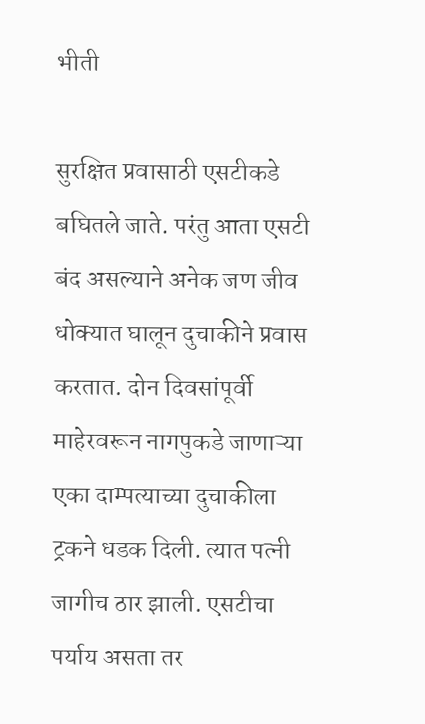भीती

सुरक्षित प्रवासाठी एसटीकडे बघितले जाते. परंतु आता एसटी बंद असल्याने अनेक जण जीव धोक्यात घालून दुचाकीने प्रवास करतात. दोन दिवसांपूर्वी माहेरवरून नागपुकडे जाणाऱ्या एका दाम्पत्याच्या दुचाकीला ट्रकने धडक दिली. त्यात पत्नी जागीच ठार झाली. एसटीचा पर्याय असता तर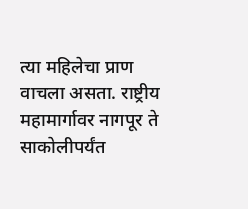त्या महिलेचा प्राण वाचला असता. राष्ट्रीय महामार्गावर नागपूर ते साकोलीपर्यंत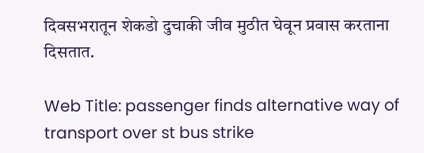दिवसभरातून शेकडो दुचाकी जीव मुठीत घेवून प्रवास करताना दिसतात.

Web Title: passenger finds alternative way of transport over st bus strike